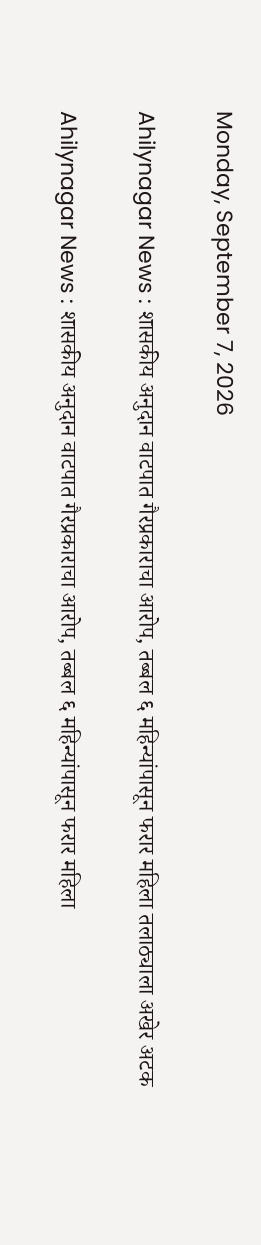Monday, September 7, 2026

Ahilynagar News : शासकीय अनुदान वाटपात गैरप्रकाराचा आरोप, तब्बल ६ महिन्यांपासून फरार महिला तलाठ्याला अखेर अटक

Ahilynagar News : शासकीय अनुदान वाटपात गैरप्रकाराचा आरोप, तब्बल ६ महिन्यांपासून फरार महिला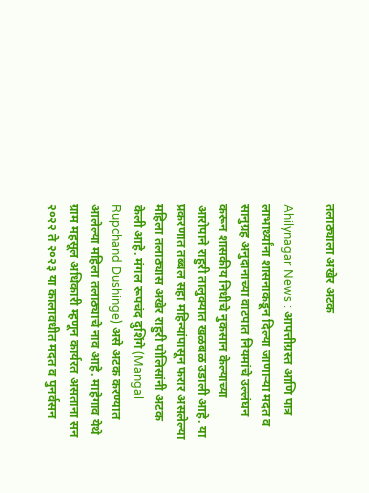तलाठ्याला अखेर अटक

Ahilynagar News : आपत्तीग्रस्त आणि पात्र लाभार्थ्यांना शासनाकडून दिल्या जाणाऱ्या मदत व सानुग्रह अनुदानाच्या वाटपात नियमांचे उल्लंघन करून शासकीय निधीचे नुकसान केल्याच्या आरोपाने राहुरी तालुक्यात खळबळ उडाली आहे. या प्रकरणात तब्बल सहा महिन्यांपासून फरार असलेल्या महिला तलाठ्यास अखेर राहुरी पोलिसांनी अटक केली आहे. मंगल रूपचंद दुशिंगे (Mangal Rupchand Dushinge) असे अटक करण्यात आलेल्या महिला तलाठ्याचे नाव आहे. माहेगाव येथे ग्राम महसूल अधिकारी म्हणून कार्यरत असताना सन २०२२ ते २०२३ या कालावधीत मदत व पुनर्वसन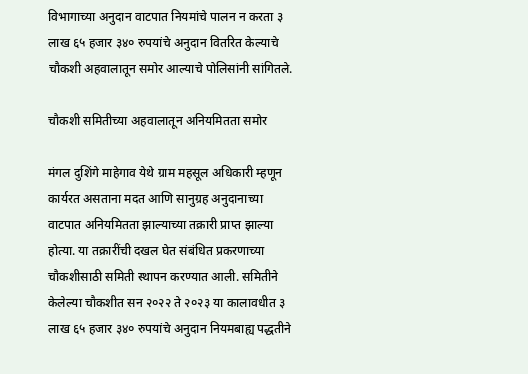विभागाच्या अनुदान वाटपात नियमांचे पालन न करता ३ लाख ६५ हजार ३४० रुपयांचे अनुदान वितरित केल्याचे चौकशी अहवालातून समोर आल्याचे पोलिसांनी सांगितले.

चौकशी समितीच्या अहवालातून अनियमितता समोर

मंगल दुशिंगे माहेगाव येथे ग्राम महसूल अधिकारी म्हणून कार्यरत असताना मदत आणि सानुग्रह अनुदानाच्या वाटपात अनियमितता झाल्याच्या तक्रारी प्राप्त झाल्या होत्या. या तक्रारींची दखल घेत संबंधित प्रकरणाच्या चौकशीसाठी समिती स्थापन करण्यात आली. समितीने केलेल्या चौकशीत सन २०२२ ते २०२३ या कालावधीत ३ लाख ६५ हजार ३४० रुपयांचे अनुदान नियमबाह्य पद्धतीने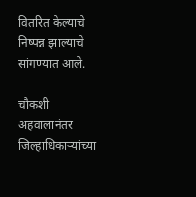वितरित केल्याचे निष्पन्न झाल्याचे सांगण्यात आले.

चौकशी अहवालानंतर जिल्हाधिकाऱ्यांच्या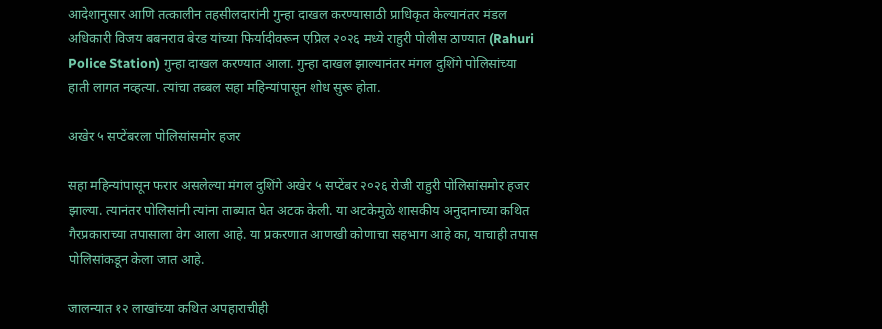आदेशानुसार आणि तत्कालीन तहसीलदारांनी गुन्हा दाखल करण्यासाठी प्राधिकृत केल्यानंतर मंडल अधिकारी विजय बबनराव बेरड यांच्या फिर्यादीवरून एप्रिल २०२६ मध्ये राहुरी पोलीस ठाण्यात (Rahuri Police Station) गुन्हा दाखल करण्यात आला. गुन्हा दाखल झाल्यानंतर मंगल दुशिंगे पोलिसांच्या हाती लागत नव्हत्या. त्यांचा तब्बल सहा महिन्यांपासून शोध सुरू होता.

अखेर ५ सप्टेंबरला पोलिसांसमोर हजर

सहा महिन्यांपासून फरार असलेल्या मंगल दुशिंगे अखेर ५ सप्टेंबर २०२६ रोजी राहुरी पोलिसांसमोर हजर झाल्या. त्यानंतर पोलिसांनी त्यांना ताब्यात घेत अटक केली. या अटकेमुळे शासकीय अनुदानाच्या कथित गैरप्रकाराच्या तपासाला वेग आला आहे. या प्रकरणात आणखी कोणाचा सहभाग आहे का, याचाही तपास पोलिसांकडून केला जात आहे.

जालन्यात १२ लाखांच्या कथित अपहाराचीही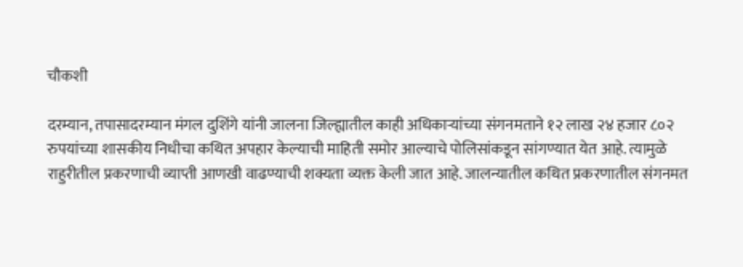चौकशी

दरम्यान, तपासादरम्यान मंगल दुशिंगे यांनी जालना जिल्ह्यातील काही अधिकाऱ्यांच्या संगनमताने १२ लाख २४ हजार ८०२ रुपयांच्या शासकीय निधीचा कथित अपहार केल्याची माहिती समोर आल्याचे पोलिसांकडून सांगण्यात येत आहे. त्यामुळे राहुरीतील प्रकरणाची व्याप्ती आणखी वाढण्याची शक्यता व्यक्त केली जात आहे. जालन्यातील कथित प्रकरणातील संगनमत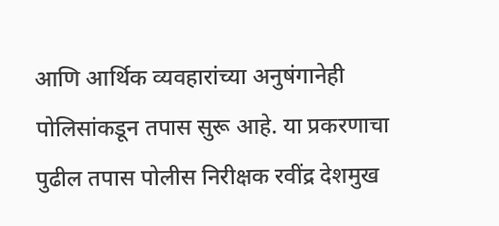आणि आर्थिक व्यवहारांच्या अनुषंगानेही पोलिसांकडून तपास सुरू आहे. या प्रकरणाचा पुढील तपास पोलीस निरीक्षक रवींद्र देशमुख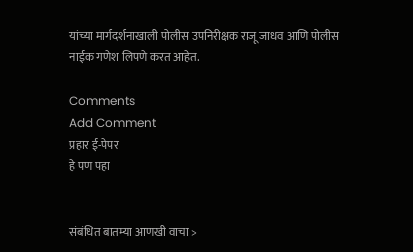यांच्या मार्गदर्शनाखाली पोलीस उपनिरीक्षक राजू जाधव आणि पोलीस नाईक गणेश लिपणे करत आहेत.

Comments
Add Comment
प्रहार ई-पेपर
हे पण पहा


संबंधित बातम्या आणखी वाचा >